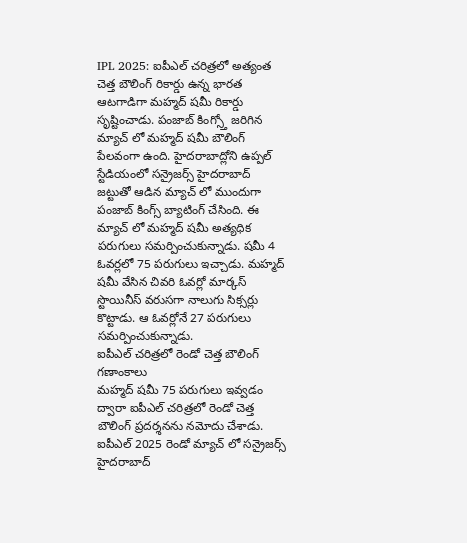IPL 2025: ఐపీఎల్ చరిత్రలో అత్యంత చెత్త బౌలింగ్ రికార్డు ఉన్న భారత ఆటగాడిగా మహ్మద్ షమీ రికార్డు సృష్టించాడు. పంజాబ్ కింగ్స్తో జరిగిన మ్యాచ్ లో మహ్మద్ షమీ బౌలింగ్ పేలవంగా ఉంది. హైదరాబాద్లోని ఉప్పల్ స్టేడియంలో సన్రైజర్స్ హైదరాబాద్ జట్టుతో ఆడిన మ్యాచ్ లో ముందుగా పంజాబ్ కింగ్స్ బ్యాటింగ్ చేసింది. ఈ మ్యాచ్ లో మహ్మద్ షమీ అత్యధిక పరుగులు సమర్పించుకున్నాడు. షమీ 4 ఓవర్లలో 75 పరుగులు ఇచ్చాడు. మహ్మద్ షమీ వేసిన చివరి ఓవర్లో మార్కస్ స్టొయినీస్ వరుసగా నాలుగు సిక్సర్లు కొట్టాడు. ఆ ఓవర్లోనే 27 పరుగులు సమర్పించుకున్నాడు.
ఐపీఎల్ చరిత్రలో రెండో చెత్త బౌలింగ్ గణాంకాలు
మహ్మద్ షమీ 75 పరుగులు ఇవ్వడం ద్వారా ఐపీఎల్ చరిత్రలో రెండో చెత్త బౌలింగ్ ప్రదర్శనను నమోదు చేశాడు. ఐపీఎల్ 2025 రెండో మ్యాచ్ లో సన్రైజర్స్ హైదరాబాద్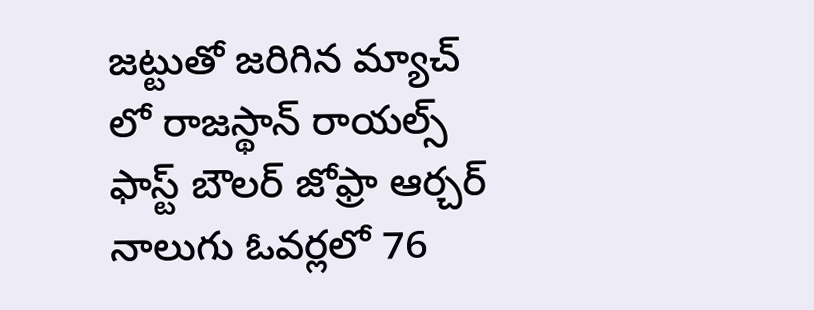జట్టుతో జరిగిన మ్యాచ్ లో రాజస్థాన్ రాయల్స్ ఫాస్ట్ బౌలర్ జోఫ్రా ఆర్చర్ నాలుగు ఓవర్లలో 76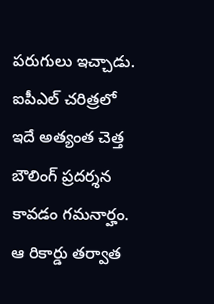పరుగులు ఇచ్చాడు. ఐపీఎల్ చరిత్రలో ఇదే అత్యంత చెత్త బౌలింగ్ ప్రదర్శన కావడం గమనార్హం. ఆ రికార్డు తర్వాత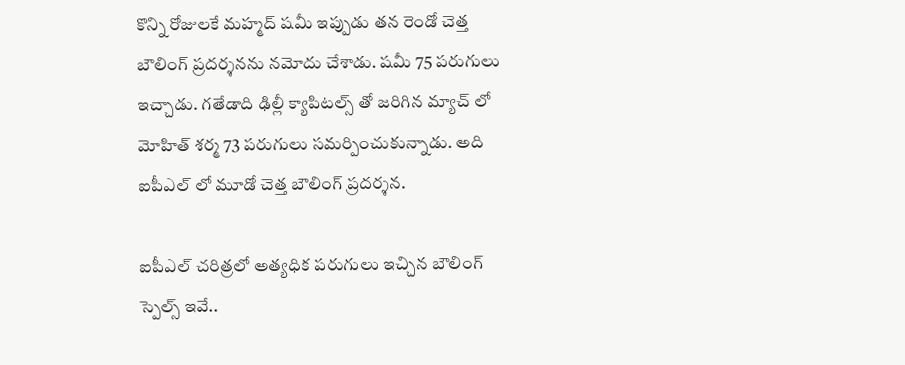కొన్ని రోజులకే మహ్మద్ షమీ ఇప్పుడు తన రెండో చెత్త బౌలింగ్ ప్రదర్శనను నమోదు చేశాడు. షమీ 75 పరుగులు ఇచ్చాడు. గతేడాది ఢిల్లీ క్యాపిటల్స్ తో జరిగిన మ్యాచ్ లో మోహిత్ శర్మ 73 పరుగులు సమర్పించుకున్నాడు. అది ఐపీఎల్ లో మూడో చెత్త బౌలింగ్ ప్రదర్శన.

ఐపీఎల్ చరిత్రలో అత్యధిక పరుగులు ఇచ్చిన బౌలింగ్ స్పెల్స్ ఇవే..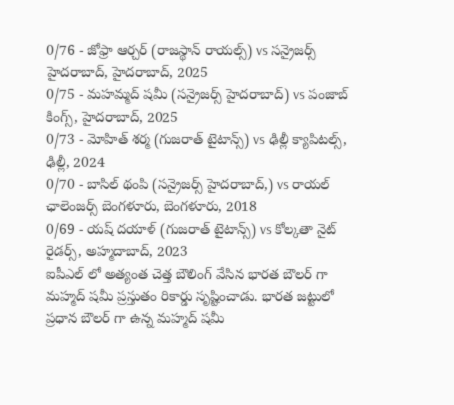0/76 - జోఫ్రా ఆర్చర్ (రాజస్థాన్ రాయల్స్) vs సన్రైజర్స్ హైదరాబాద్, హైదరాబాద్, 2025
0/75 - మహమ్మద్ షమీ (సన్రైజర్స్ హైదరాబాద్) vs పంజాబ్ కింగ్స్, హైదరాబాద్, 2025
0/73 - మోహిత్ శర్మ (గుజరాత్ టైటాన్స్) vs ఢిల్లీ క్యాపిటల్స్, ఢిల్లీ, 2024
0/70 - బాసిల్ థంపి (సన్రైజర్స్ హైదరాబాద్,) vs రాయల్ ఛాలెంజర్స్ బెంగళూరు, బెంగళూరు, 2018
0/69 - యష్ దయాళ్ (గుజరాత్ టైటాన్స్) vs కోల్కతా నైట్ రైడర్స్, అహ్మదాబాద్, 2023
ఐపీఎల్ లో అత్యంత చెత్త బౌలింగ్ వేసిన భారత బౌలర్ గా మహ్మద్ షమీ ప్రస్తుతం రికార్డు సృష్టించాడు. భారత జట్టులో ప్రధాన బౌలర్ గా ఉన్న మహ్మద్ షమీ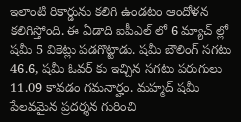ఇలాంటి రికార్డును కలిగి ఉండటం ఆందోళన కలిగిస్తోంది. ఈ ఏడాది ఐపీఎల్ లో 6 మ్యాచ్ ల్లో షమీ 5 వికెట్లు పడగొట్టాడు. షమీ బౌలింగ్ సగటు 46.6, షమీ ఓవర్ కు ఇచ్చిన సగటు పరుగులు 11.09 కావడం గమనార్హం. మహ్మద్ షమీ పేలవమైన ప్రదర్శన గురించి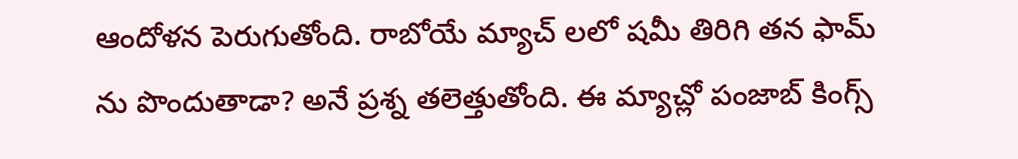ఆందోళన పెరుగుతోంది. రాబోయే మ్యాచ్ లలో షమీ తిరిగి తన ఫామ్ ను పొందుతాడా? అనే ప్రశ్న తలెత్తుతోంది. ఈ మ్యాచ్లో పంజాబ్ కింగ్స్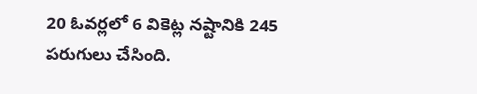20 ఓవర్లలో 6 వికెట్ల నష్టానికి 245 పరుగులు చేసింది.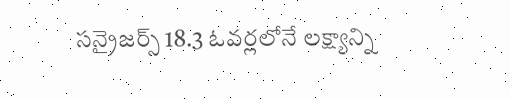సన్రైజర్స్ 18.3 ఓవర్లలోనే లక్ష్యాన్ని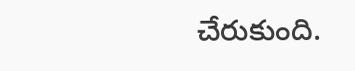చేరుకుంది.